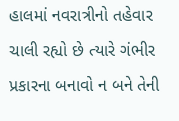હાલમાં નવરાત્રીનો તહેવાર ચાલી રહ્યો છે ત્યારે ગંભીર પ્રકારના બનાવો ન બને તેની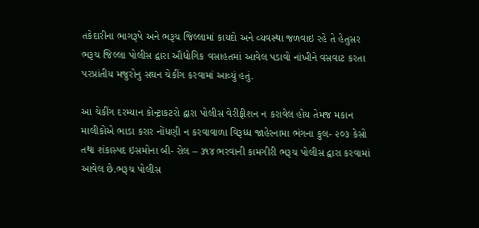તકેદારીના ભાગરૂપે અને ભરૂચ જિલ્લામાં કાયદો અને વ્યવસ્થા જળવાઇ રહે તે હેતુસર ભરૂચ જિલ્લા પોલીસ દ્વારા ઔદ્યોગિક વસાહતમાં આવેલ પડાવો નાંખીને વસવાટ કરતા પરપ્રાંતીય મજુરોનુ સઘન ચેકીંગ કરવામાં આવ્યું હતું.

આ ચેકીંગ દરમ્યાન કોન્ટ્રાકટરો દ્વારા પોલીસ વેરીફીશન ન કરાવેલ હોય તેમજ મકાન માલીકોએ ભાડા કરાર નોંધણી ન કરવાવાળા વિરૂધ્ધ જાહેરનામા ભંગના કુલ- ૨૦૩ કેસો તથા શંકાસ્પદ ઇસમોના બી- રોલ – ૩૧૪ ભરવાની કામગીરી ભરૂચ પોલીસ દ્વારા કરવામાં આવેલ છે.ભરૂચ પોલીસ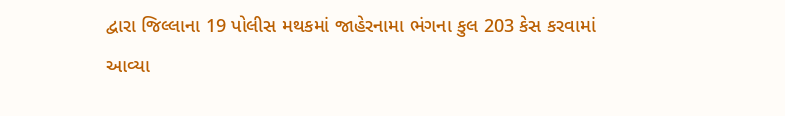દ્વારા જિલ્લાના 19 પોલીસ મથકમાં જાહેરનામા ભંગના કુલ 203 કેસ કરવામાં આવ્યા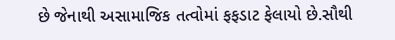છે જેનાથી અસામાજિક તત્વોમાં ફફડાટ ફેલાયો છે.સૌથી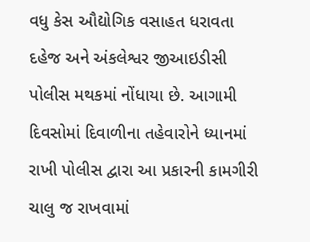વધુ કેસ ઔદ્યોગિક વસાહત ધરાવતા દહેજ અને અંકલેશ્વર જીઆઇડીસી પોલીસ મથકમાં નોંધાયા છે. આગામી દિવસોમાં દિવાળીના તહેવારોને ધ્યાનમાં રાખી પોલીસ દ્વારા આ પ્રકારની કામગીરી ચાલુ જ રાખવામાં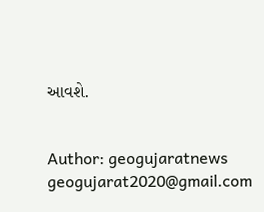આવશે.


Author: geogujaratnews
geogujarat2020@gmail.com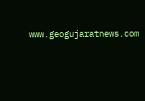www.geogujaratnews.com